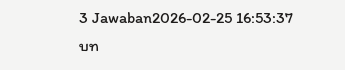3 Jawaban2026-02-25 16:53:37
บท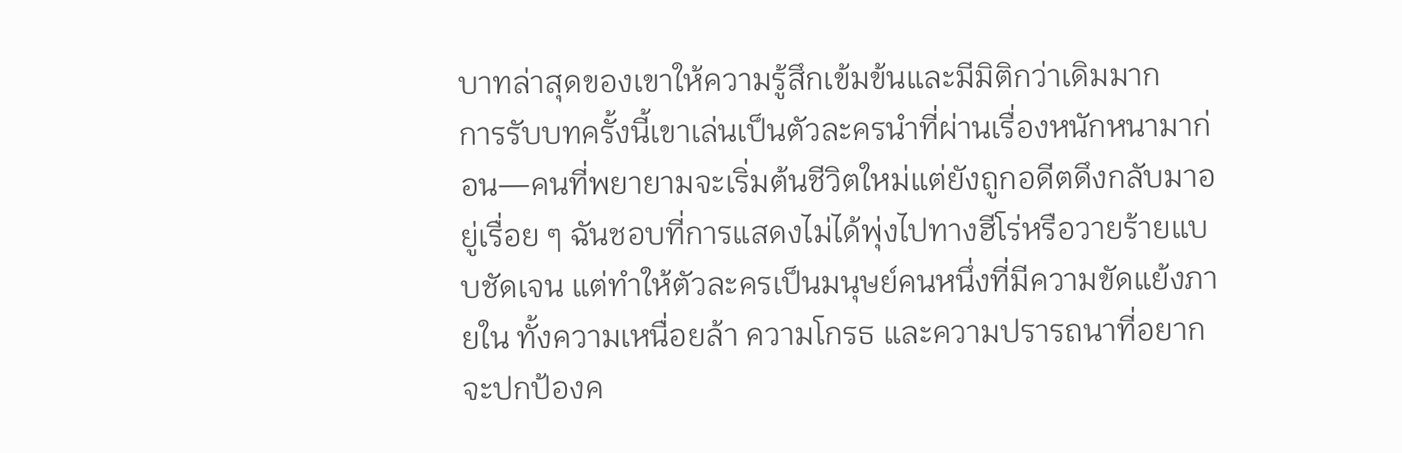บาทล่าสุดของเขาให้ความรู้สึกเข้มข้นและมีมิติกว่าเดิมมาก
การรับบทครั้งนี้เขาเล่นเป็นตัวละครนำที่ผ่านเรื่องหนักหนามาก่อน—คนที่พยายามจะเริ่มต้นชีวิตใหม่แต่ยังถูกอดีตดึงกลับมาอยู่เรื่อย ๆ ฉันชอบที่การแสดงไม่ได้พุ่งไปทางฮีโร่หรือวายร้ายแบบชัดเจน แต่ทำให้ตัวละครเป็นมนุษย์คนหนึ่งที่มีความขัดแย้งภายใน ทั้งความเหนื่อยล้า ความโกรธ และความปรารถนาที่อยากจะปกป้องค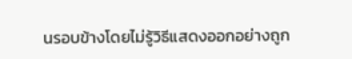นรอบข้างโดยไม่รู้วิธีแสดงออกอย่างถูก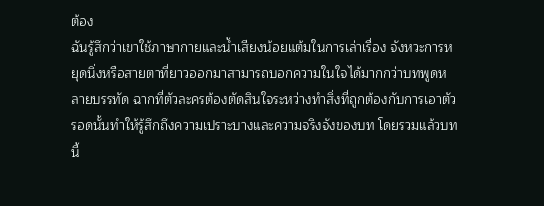ต้อง
ฉันรู้สึกว่าเขาใช้ภาษากายและน้ำเสียงน้อยแต้มในการเล่าเรื่อง จังหวะการหยุดนิ่งหรือสายตาที่ยาวออกมาสามารถบอกความในใจได้มากกว่าบทพูดหลายบรรทัด ฉากที่ตัวละครต้องตัดสินใจระหว่างทำสิ่งที่ถูกต้องกับการเอาตัวรอดนั้นทำให้รู้สึกถึงความเปราะบางและความจริงจังของบท โดยรวมแล้วบทนี้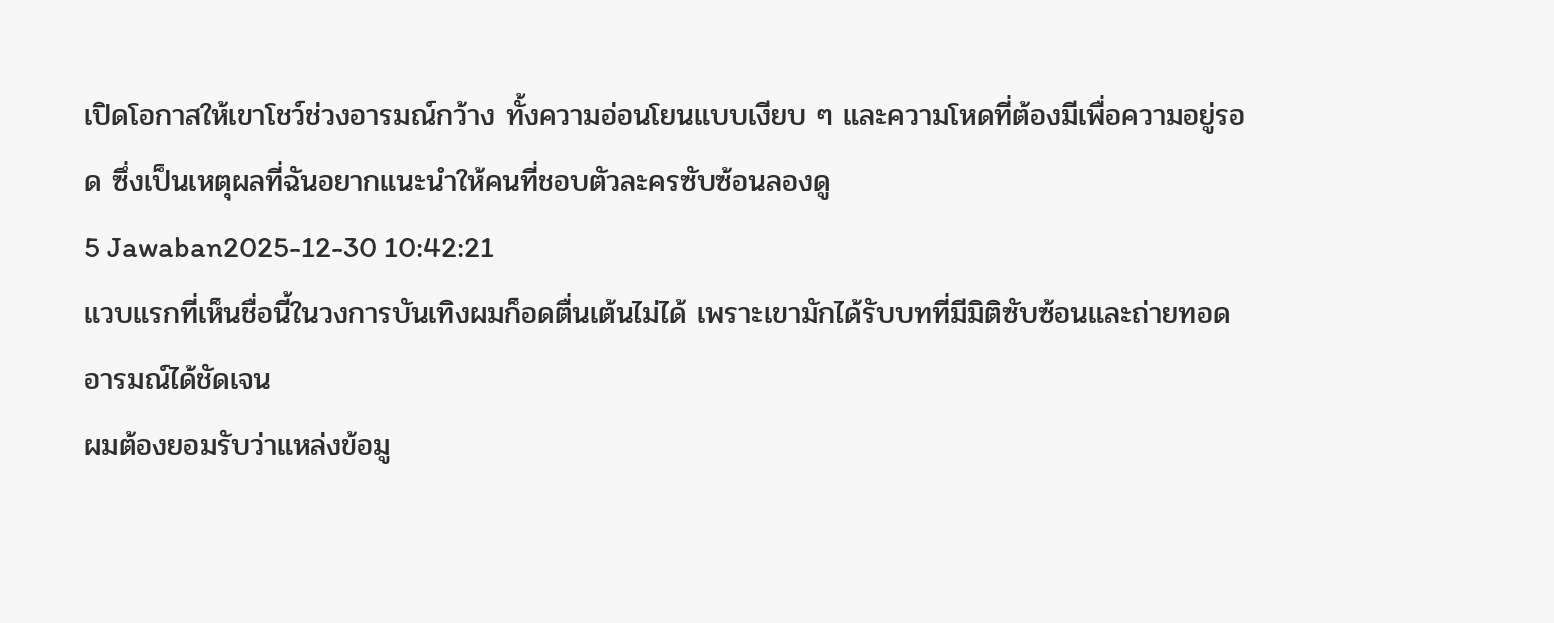เปิดโอกาสให้เขาโชว์ช่วงอารมณ์กว้าง ทั้งความอ่อนโยนแบบเงียบ ๆ และความโหดที่ต้องมีเพื่อความอยู่รอด ซึ่งเป็นเหตุผลที่ฉันอยากแนะนำให้คนที่ชอบตัวละครซับซ้อนลองดู
5 Jawaban2025-12-30 10:42:21
แวบแรกที่เห็นชื่อนี้ในวงการบันเทิงผมก็อดตื่นเต้นไม่ได้ เพราะเขามักได้รับบทที่มีมิติซับซ้อนและถ่ายทอดอารมณ์ได้ชัดเจน
ผมต้องยอมรับว่าแหล่งข้อมู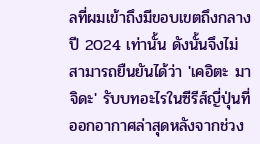ลที่ผมเข้าถึงมีขอบเขตถึงกลางปี 2024 เท่านั้น ดังนั้นจึงไม่สามารถยืนยันได้ว่า 'เคอิตะ มาจิดะ' รับบทอะไรในซีรีส์ญี่ปุ่นที่ออกอากาศล่าสุดหลังจากช่วง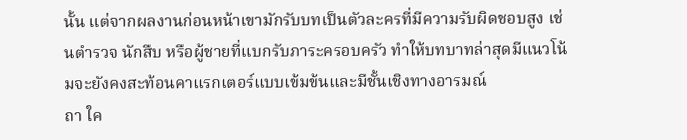นั้น แต่จากผลงานก่อนหน้าเขามักรับบทเป็นตัวละครที่มีความรับผิดชอบสูง เช่นตำรวจ นักสืบ หรือผู้ชายที่แบกรับภาระครอบครัว ทำให้บทบาทล่าสุดมีแนวโน้มจะยังคงสะท้อนคาแรกเตอร์แบบเข้มข้นและมีชั้นเชิงทางอารมณ์
ถา ใค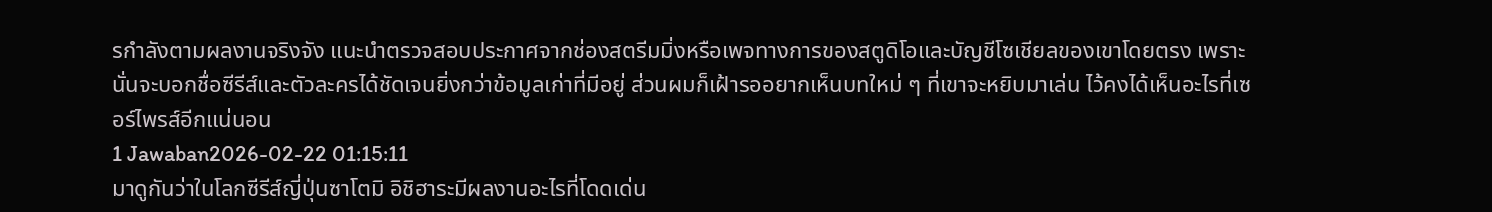รกำลังตามผลงานจริงจัง แนะนำตรวจสอบประกาศจากช่องสตรีมมิ่งหรือเพจทางการของสตูดิโอและบัญชีโซเชียลของเขาโดยตรง เพราะนั่นจะบอกชื่อซีรีส์และตัวละครได้ชัดเจนยิ่งกว่าข้อมูลเก่าที่มีอยู่ ส่วนผมก็เฝ้ารออยากเห็นบทใหม่ ๆ ที่เขาจะหยิบมาเล่น ไว้คงได้เห็นอะไรที่เซอร์ไพรส์อีกแน่นอน
1 Jawaban2026-02-22 01:15:11
มาดูกันว่าในโลกซีรีส์ญี่ปุ่นซาโตมิ อิชิฮาระมีผลงานอะไรที่โดดเด่น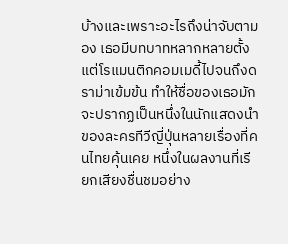บ้างและเพราะอะไรถึงน่าจับตามอง เธอมีบทบาทหลากหลายตั้งแต่โรแมนติกคอมเมดี้ไปจนถึงดราม่าเข้มข้น ทำให้ชื่อของเธอมักจะปรากฏเป็นหนึ่งในนักแสดงนำของละครทีวีญี่ปุ่นหลายเรื่องที่คนไทยคุ้นเคย หนึ่งในผลงานที่เรียกเสียงชื่นชมอย่าง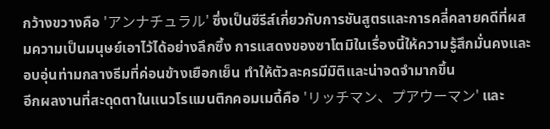กว้างขวางคือ 'アンナチュラル' ซึ่งเป็นซีรีส์เกี่ยวกับการชันสูตรและการคลี่คลายคดีที่ผสมความเป็นมนุษย์เอาไว้ได้อย่างลึกซึ้ง การแสดงของซาโตมิในเรื่องนี้ให้ความรู้สึกมั่นคงและอบอุ่นท่ามกลางธีมที่ค่อนข้างเยือกเย็น ทำให้ตัวละครมีมิติและน่าจดจำมากขึ้น
อีกผลงานที่สะดุดตาในแนวโรแมนติกคอมเมดี้คือ 'リッチマン、プアウーマン' และ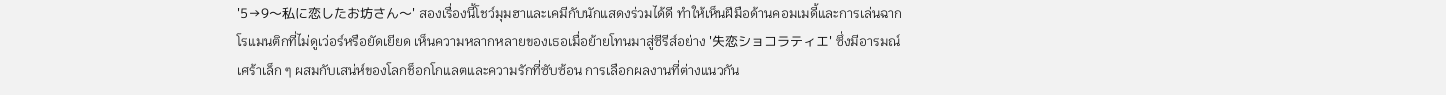'5→9〜私に恋したお坊さん〜' สองเรื่องนี้โชว์มุมฮาและเคมีกับนักแสดงร่วมได้ดี ทำให้เห็นฝีมือด้านคอมเมดี้และการเล่นฉากโรแมนติกที่ไม่ดูเว่อร์หรือยัดเยียด เห็นความหลากหลายของเธอเมื่อย้ายโทนมาสู่ซีรีส์อย่าง '失恋ショコラティエ' ซึ่งมีอารมณ์เศร้าเล็ก ๆ ผสมกับเสน่ห์ของโลกช็อกโกแลตและความรักที่ซับซ้อน การเลือกผลงานที่ต่างแนวกัน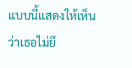แบบนี้แสดงให้เห็นว่าเธอไม่ยึ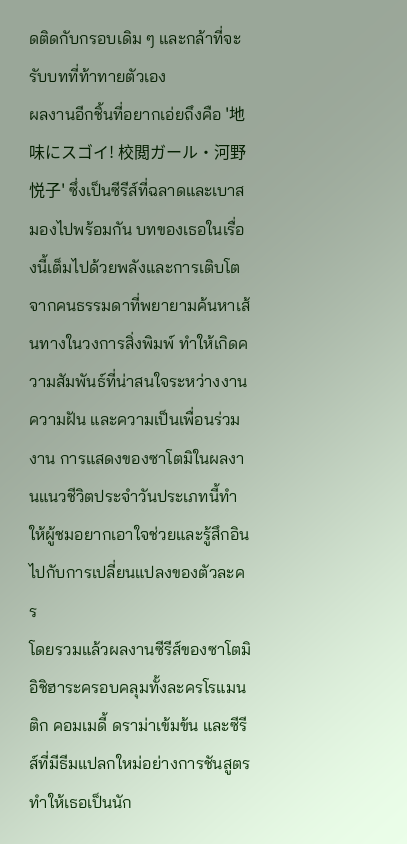ดติดกับกรอบเดิม ๆ และกล้าที่จะรับบทที่ท้าทายตัวเอง
ผลงานอีกชิ้นที่อยากเอ่ยถึงคือ '地味にスゴイ! 校閲ガール・河野悦子' ซึ่งเป็นซีรีส์ที่ฉลาดและเบาสมองไปพร้อมกัน บทของเธอในเรื่องนี้เต็มไปด้วยพลังและการเติบโตจากคนธรรมดาที่พยายามค้นหาเส้นทางในวงการสิ่งพิมพ์ ทำให้เกิดความสัมพันธ์ที่น่าสนใจระหว่างงาน ความฝัน และความเป็นเพื่อนร่วมงาน การแสดงของซาโตมิในผลงานแนวชีวิตประจำวันประเภทนี้ทำให้ผู้ชมอยากเอาใจช่วยและรู้สึกอินไปกับการเปลี่ยนแปลงของตัวละคร
โดยรวมแล้วผลงานซีรีส์ของซาโตมิ อิชิฮาระครอบคลุมทั้งละครโรแมนติก คอมเมดี้ ดราม่าเข้มข้น และซีรีส์ที่มีธีมแปลกใหม่อย่างการชันสูตร ทำให้เธอเป็นนัก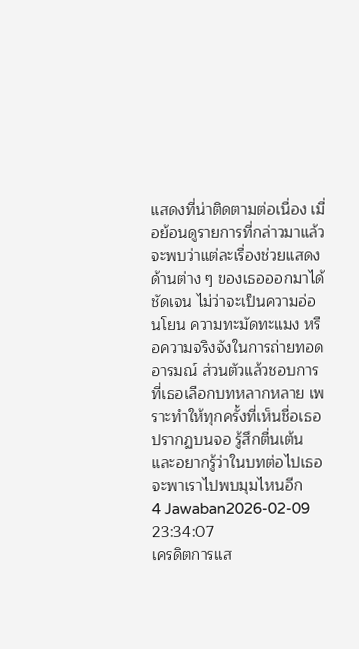แสดงที่น่าติดตามต่อเนื่อง เมื่อย้อนดูรายการที่กล่าวมาแล้วจะพบว่าแต่ละเรื่องช่วยแสดงด้านต่าง ๆ ของเธอออกมาได้ชัดเจน ไม่ว่าจะเป็นความอ่อนโยน ความทะมัดทะแมง หรือความจริงจังในการถ่ายทอดอารมณ์ ส่วนตัวแล้วชอบการที่เธอเลือกบทหลากหลาย เพราะทำให้ทุกครั้งที่เห็นชื่อเธอปรากฏบนจอ รู้สึกตื่นเต้นและอยากรู้ว่าในบทต่อไปเธอจะพาเราไปพบมุมไหนอีก
4 Jawaban2026-02-09 23:34:07
เครดิตการแส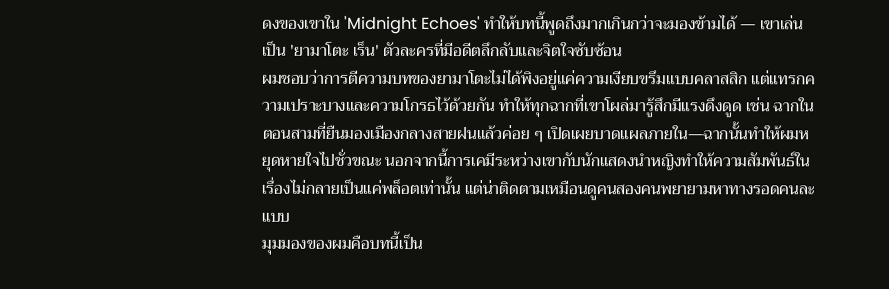ดงของเขาใน 'Midnight Echoes' ทำให้บทนี้พูดถึงมากเกินกว่าจะมองข้ามได้ — เขาเล่นเป็น 'ยามาโตะ เร็น' ตัวละครที่มีอดีตลึกลับและจิตใจซับซ้อน
ผมชอบว่าการตีความบทของยามาโตะไม่ได้พิงอยู่แค่ความเงียบขรึมแบบคลาสสิก แต่แทรกความเปราะบางและความโกรธไว้ด้วยกัน ทำให้ทุกฉากที่เขาโผล่มารู้สึกมีแรงดึงดูด เช่น ฉากในตอนสามที่ยืนมองเมืองกลางสายฝนแล้วค่อย ๆ เปิดเผยบาดแผลภายใน—ฉากนั้นทำให้ผมหยุดหายใจไปชั่วขณะ นอกจากนี้การเคมีระหว่างเขากับนักแสดงนำหญิงทำให้ความสัมพันธ์ในเรื่องไม่กลายเป็นแค่พล็อตเท่านั้น แต่น่าติดตามเหมือนดูคนสองคนพยายามหาทางรอดคนละแบบ
มุมมองของผมคือบทนี้เป็น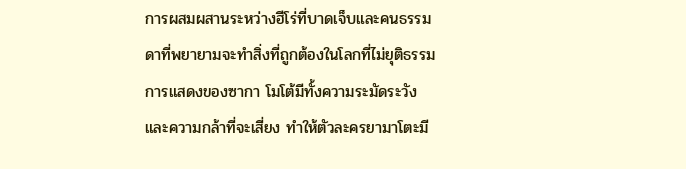การผสมผสานระหว่างฮีโร่ที่บาดเจ็บและคนธรรมดาที่พยายามจะทำสิ่งที่ถูกต้องในโลกที่ไม่ยุติธรรม การแสดงของซากา โมโต้มีทั้งความระมัดระวังและความกล้าที่จะเสี่ยง ทำให้ตัวละครยามาโตะมี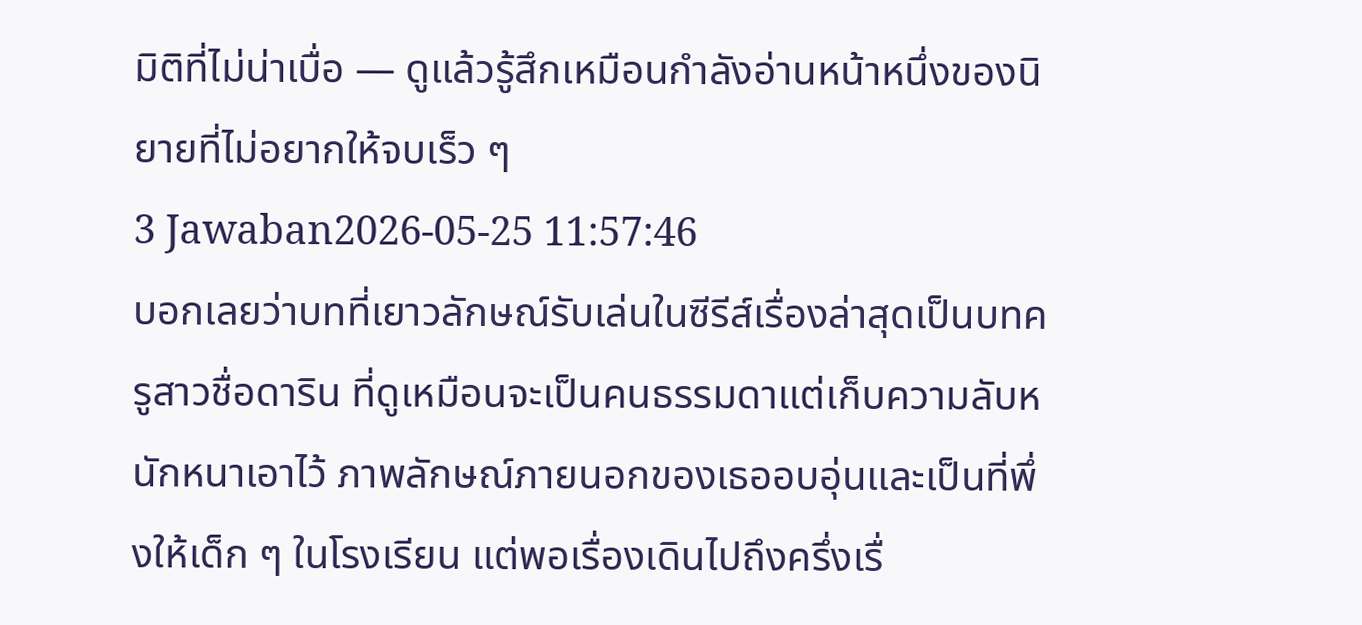มิติที่ไม่น่าเบื่อ — ดูแล้วรู้สึกเหมือนกำลังอ่านหน้าหนึ่งของนิยายที่ไม่อยากให้จบเร็ว ๆ
3 Jawaban2026-05-25 11:57:46
บอกเลยว่าบทที่เยาวลักษณ์รับเล่นในซีรีส์เรื่องล่าสุดเป็นบทครูสาวชื่อดาริน ที่ดูเหมือนจะเป็นคนธรรมดาแต่เก็บความลับหนักหนาเอาไว้ ภาพลักษณ์ภายนอกของเธออบอุ่นและเป็นที่พึ่งให้เด็ก ๆ ในโรงเรียน แต่พอเรื่องเดินไปถึงครึ่งเรื่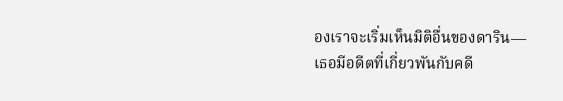องเราจะเริ่มเห็นมิติอื่นของดาริน—เธอมีอดีตที่เกี่ยวพันกับคดี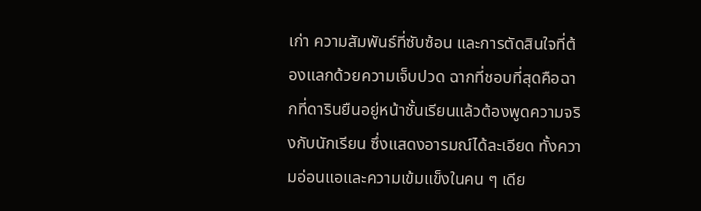เก่า ความสัมพันธ์ที่ซับซ้อน และการตัดสินใจที่ต้องแลกด้วยความเจ็บปวด ฉากที่ชอบที่สุดคือฉากที่ดารินยืนอยู่หน้าชั้นเรียนแล้วต้องพูดความจริงกับนักเรียน ซึ่งแสดงอารมณ์ได้ละเอียด ทั้งความอ่อนแอและความเข้มแข็งในคน ๆ เดีย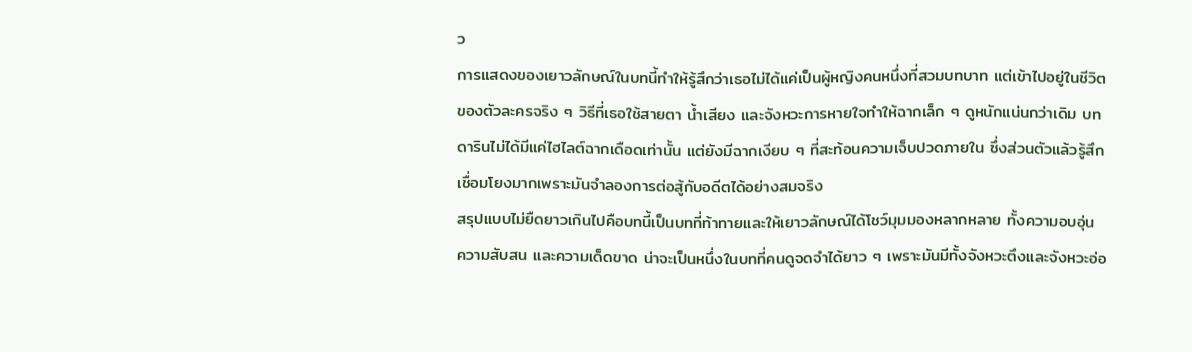ว
การแสดงของเยาวลักษณ์ในบทนี้ทำให้รู้สึกว่าเธอไม่ได้แค่เป็นผู้หญิงคนหนึ่งที่สวมบทบาท แต่เข้าไปอยู่ในชีวิตของตัวละครจริง ๆ วิธีที่เธอใช้สายตา น้ำเสียง และจังหวะการหายใจทำให้ฉากเล็ก ๆ ดูหนักแน่นกว่าเดิม บทดารินไม่ได้มีแค่ไฮไลต์ฉากเดือดเท่านั้น แต่ยังมีฉากเงียบ ๆ ที่สะท้อนความเจ็บปวดภายใน ซึ่งส่วนตัวแล้วรู้สึกเชื่อมโยงมากเพราะมันจำลองการต่อสู้กับอดีตได้อย่างสมจริง
สรุปแบบไม่ยืดยาวเกินไปคือบทนี้เป็นบทที่ท้าทายและให้เยาวลักษณ์ได้โชว์มุมมองหลากหลาย ทั้งความอบอุ่น ความสับสน และความเด็ดขาด น่าจะเป็นหนึ่งในบทที่คนดูจดจำได้ยาว ๆ เพราะมันมีทั้งจังหวะตึงและจังหวะอ่อ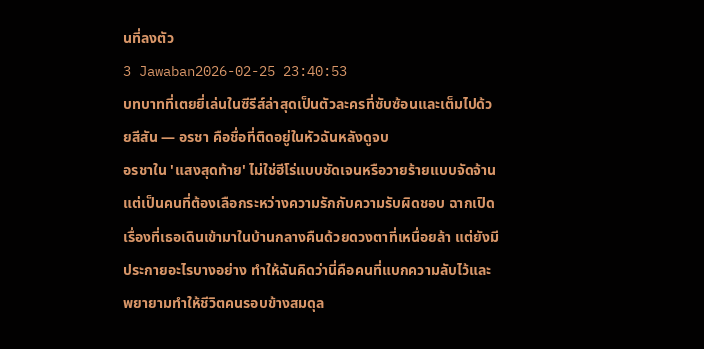นที่ลงตัว
3 Jawaban2026-02-25 23:40:53
บทบาทที่เตยยี่เล่นในซีรีส์ล่าสุดเป็นตัวละครที่ซับซ้อนและเต็มไปด้วยสีสัน — อรชา คือชื่อที่ติดอยู่ในหัวฉันหลังดูจบ
อรชาใน 'แสงสุดท้าย' ไม่ใช่ฮีโร่แบบชัดเจนหรือวายร้ายแบบจัดจ้าน แต่เป็นคนที่ต้องเลือกระหว่างความรักกับความรับผิดชอบ ฉากเปิดเรื่องที่เธอเดินเข้ามาในบ้านกลางคืนด้วยดวงตาที่เหนื่อยล้า แต่ยังมีประกายอะไรบางอย่าง ทำให้ฉันคิดว่านี่คือคนที่แบกความลับไว้และพยายามทำให้ชีวิตคนรอบข้างสมดุล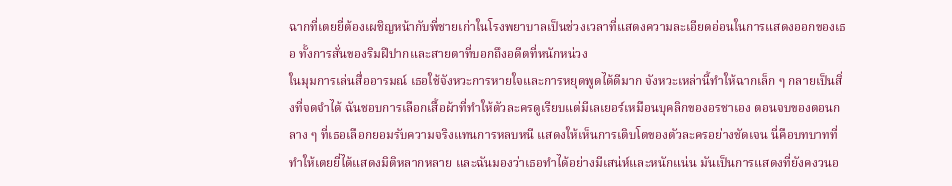ฉากที่เตยยี่ต้องเผชิญหน้ากับพี่ชายเก่าในโรงพยาบาลเป็นช่วงเวลาที่แสดงความละเอียดอ่อนในการแสดงออกของเธอ ทั้งการสั่นของริมฝีปากและสายตาที่บอกถึงอดีตที่หนักหน่วง
ในมุมการเล่นสื่ออารมณ์ เธอใช้จังหวะการหายใจและการหยุดพูดได้ดีมาก จังหวะเหล่านี้ทำให้ฉากเล็ก ๆ กลายเป็นสิ่งที่จดจำได้ ฉันชอบการเลือกเสื้อผ้าที่ทำให้ตัวละครดูเรียบแต่มีเลเยอร์เหมือนบุคลิกของอรชาเอง ตอนจบของตอนกลาง ๆ ที่เธอเลือกยอมรับความจริงแทนการหลบหนี แสดงให้เห็นการเติบโตของตัวละครอย่างชัดเจน นี่คือบทบาทที่ทำให้เตยยี่ได้แสดงมิติหลากหลาย และฉันมองว่าเธอทำได้อย่างมีเสน่ห์และหนักแน่น มันเป็นการแสดงที่ยังคงวนอ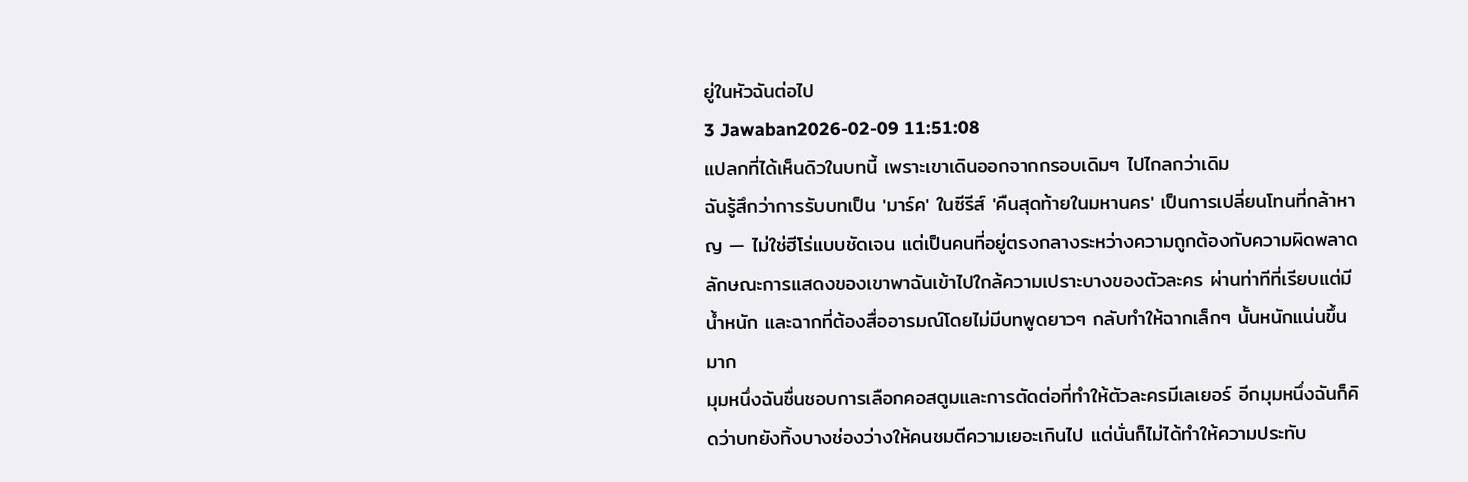ยู่ในหัวฉันต่อไป
3 Jawaban2026-02-09 11:51:08
แปลกที่ได้เห็นดิวในบทนี้ เพราะเขาเดินออกจากกรอบเดิมๆ ไปไกลกว่าเดิม
ฉันรู้สึกว่าการรับบทเป็น 'มาร์ค' ในซีรีส์ 'คืนสุดท้ายในมหานคร' เป็นการเปลี่ยนโทนที่กล้าหาญ — ไม่ใช่ฮีโร่แบบชัดเจน แต่เป็นคนที่อยู่ตรงกลางระหว่างความถูกต้องกับความผิดพลาด ลักษณะการแสดงของเขาพาฉันเข้าไปใกล้ความเปราะบางของตัวละคร ผ่านท่าทีที่เรียบแต่มีน้ำหนัก และฉากที่ต้องสื่ออารมณ์โดยไม่มีบทพูดยาวๆ กลับทำให้ฉากเล็กๆ นั้นหนักแน่นขึ้นมาก
มุมหนึ่งฉันชื่นชอบการเลือกคอสตูมและการตัดต่อที่ทำให้ตัวละครมีเลเยอร์ อีกมุมหนึ่งฉันก็คิดว่าบทยังทิ้งบางช่องว่างให้คนชมตีความเยอะเกินไป แต่นั่นก็ไม่ได้ทำให้ความประทับ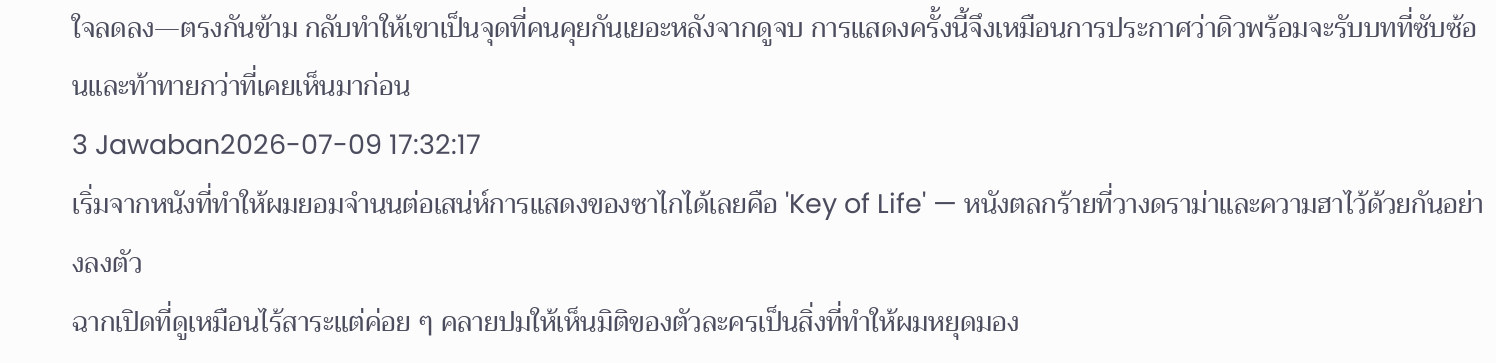ใจลดลง—ตรงกันข้าม กลับทำให้เขาเป็นจุดที่คนคุยกันเยอะหลังจากดูจบ การแสดงครั้งนี้จึงเหมือนการประกาศว่าดิวพร้อมจะรับบทที่ซับซ้อนและท้าทายกว่าที่เคยเห็นมาก่อน
3 Jawaban2026-07-09 17:32:17
เริ่มจากหนังที่ทำให้ผมยอมจำนนต่อเสน่ห์การแสดงของซาไกได้เลยคือ 'Key of Life' — หนังตลกร้ายที่วางดราม่าและความฮาไว้ด้วยกันอย่างลงตัว
ฉากเปิดที่ดูเหมือนไร้สาระแต่ค่อย ๆ คลายปมให้เห็นมิติของตัวละครเป็นสิ่งที่ทำให้ผมหยุดมอง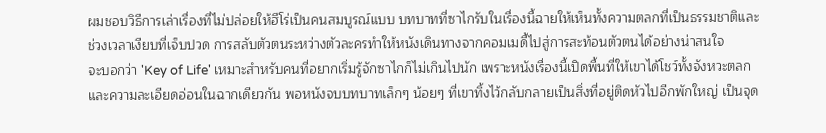ผมชอบวิธีการเล่าเรื่องที่ไม่ปล่อยให้ฮีโร่เป็นคนสมบูรณ์แบบ บทบาทที่ซาไกรับในเรื่องนี้ฉายให้เห็นทั้งความตลกที่เป็นธรรมชาติและช่วงเวลาเงียบที่เจ็บปวด การสลับตัวตนระหว่างตัวละครทำให้หนังเดินทางจากคอมเมดี้ไปสู่การสะท้อนตัวตนได้อย่างน่าสนใจ
จะบอกว่า 'Key of Life' เหมาะสำหรับคนที่อยากเริ่มรู้จักซาไกก็ไม่เกินไปนัก เพราะหนังเรื่องนี้เปิดพื้นที่ให้เขาได้โชว์ทั้งจังหวะตลกและความละเอียดอ่อนในฉากเดียวกัน พอหนังจบบทบาทเล็กๆ น้อยๆ ที่เขาทิ้งไว้กลับกลายเป็นสิ่งที่อยู่ติดหัวไปอีกพักใหญ่ เป็นจุด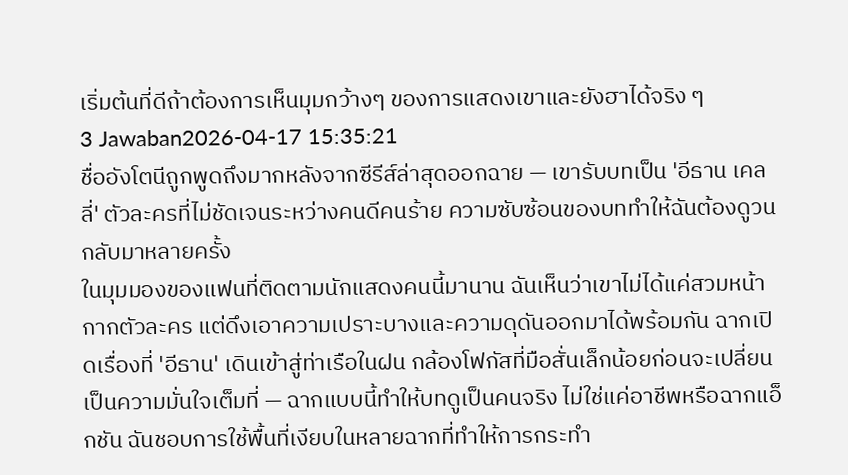เริ่มต้นที่ดีถ้าต้องการเห็นมุมกว้างๆ ของการแสดงเขาและยังฮาได้จริง ๆ
3 Jawaban2026-04-17 15:35:21
ชื่ออังโตนีถูกพูดถึงมากหลังจากซีรีส์ล่าสุดออกฉาย — เขารับบทเป็น 'อีธาน เคลลี่' ตัวละครที่ไม่ชัดเจนระหว่างคนดีคนร้าย ความซับซ้อนของบททำให้ฉันต้องดูวนกลับมาหลายครั้ง
ในมุมมองของแฟนที่ติดตามนักแสดงคนนี้มานาน ฉันเห็นว่าเขาไม่ได้แค่สวมหน้ากากตัวละคร แต่ดึงเอาความเปราะบางและความดุดันออกมาได้พร้อมกัน ฉากเปิดเรื่องที่ 'อีธาน' เดินเข้าสู่ท่าเรือในฝน กล้องโฟกัสที่มือสั่นเล็กน้อยก่อนจะเปลี่ยนเป็นความมั่นใจเต็มที่ — ฉากแบบนี้ทำให้บทดูเป็นคนจริง ไม่ใช่แค่อาชีพหรือฉากแอ็กชัน ฉันชอบการใช้พื้นที่เงียบในหลายฉากที่ทำให้การกระทำ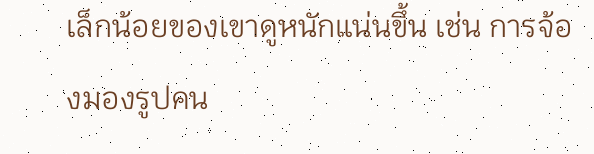เล็กน้อยของเขาดูหนักแน่นขึ้น เช่น การจ้องมองรูปคน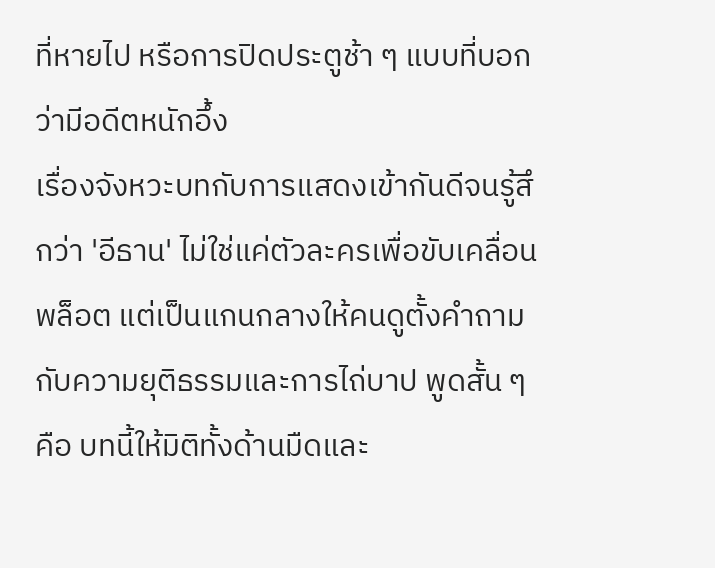ที่หายไป หรือการปิดประตูช้า ๆ แบบที่บอกว่ามีอดีตหนักอึ้ง
เรื่องจังหวะบทกับการแสดงเข้ากันดีจนรู้สึกว่า 'อีธาน' ไม่ใช่แค่ตัวละครเพื่อขับเคลื่อนพล็อต แต่เป็นแกนกลางให้คนดูตั้งคำถามกับความยุติธรรมและการไถ่บาป พูดสั้น ๆ คือ บทนี้ให้มิติทั้งด้านมืดและ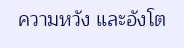ความหวัง และอังโต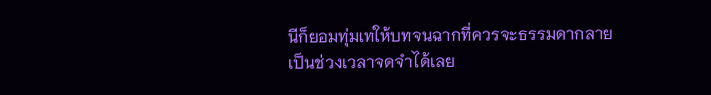นีก็ยอมทุ่มเทให้บทจนฉากที่ควรจะธรรมดากลายเป็นช่วงเวลาจดจำได้เลย